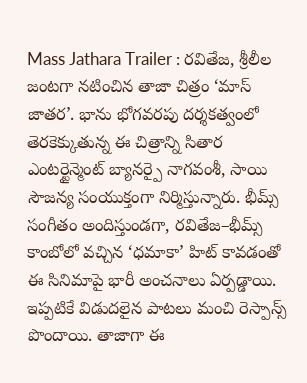Mass Jathara Trailer : రవితేజ, శ్రీలీల జంటగా నటించిన తాజా చిత్రం ‘మాస్ జాతర’. భాను భోగవరపు దర్శకత్వంలో తెరకెక్కుతున్న ఈ చిత్రాన్ని సితార ఎంటర్టైన్మెంట్ బ్యానర్పై నాగవంశీ, సాయి సౌజన్య సంయుక్తంగా నిర్మిస్తున్నారు. భీమ్స్ సంగీతం అందిస్తుండగా, రవితేజ–భీమ్స్ కాంబోలో వచ్చిన ‘ధమాకా’ హిట్ కావడంతో ఈ సినిమాపై భారీ అంచనాలు ఏర్పడ్డాయి. ఇప్పటికే విడుదలైన పాటలు మంచి రెస్పాన్స్ పొందాయి. తాజాగా ఈ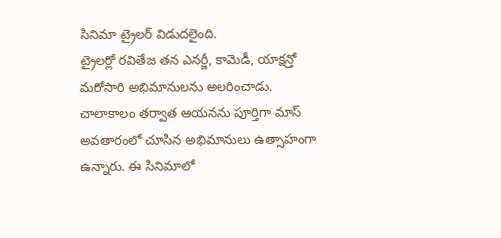సినిమా ట్రైలర్ విడుదలైంది.
ట్రైలర్లో రవితేజ తన ఎనర్జీ, కామెడీ, యాక్షన్తో మరోసారి అభిమానులను అలరించాడు. చాలాకాలం తర్వాత ఆయనను పూర్తిగా మాస్ అవతారంలో చూసిన అభిమానులు ఉత్సాహంగా ఉన్నారు. ఈ సినిమాలో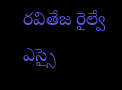రవితేజ రైల్వే ఎస్సై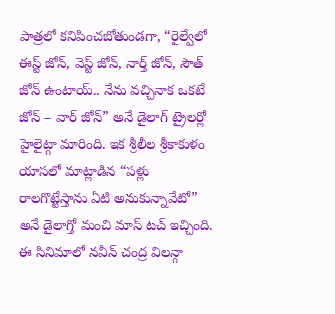పాత్రలో కనిపించబోతుండగా, “రైల్వేలో ఈస్ట్ జోన్, వెస్ట్ జోన్, నార్త్ జోన్, సౌత్ జోన్ ఉంటాయ్.. నేను వచ్చినాక ఒకటే జోన్ – వార్ జోన్” అనే డైలాగ్ ట్రైలర్లో హైలైట్గా మారింది. ఇక శ్రీలీల శ్రీకాకుళం యాసలో మాట్లాడిన “పళ్లు రాలగొట్టేస్తాను ఏటి అనుకున్నావేటో” అనే డైలాగ్తో మంచి మాస్ టచ్ ఇచ్చింది. ఈ సినిమాలో నవీన్ చంద్ర విలన్గా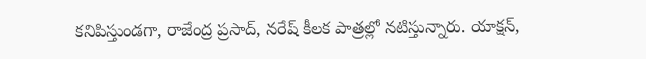కనిపిస్తుండగా, రాజేంద్ర ప్రసాద్, నరేష్ కీలక పాత్రల్లో నటిస్తున్నారు. యాక్షన్,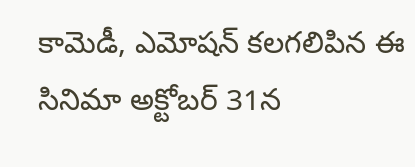కామెడీ, ఎమోషన్ కలగలిపిన ఈ సినిమా అక్టోబర్ 31న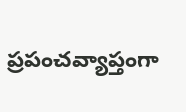ప్రపంచవ్యాప్తంగా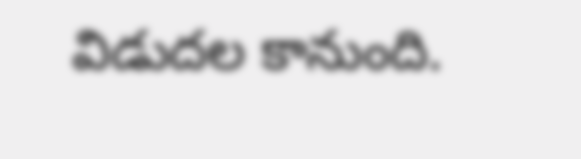విడుదల కానుంది.